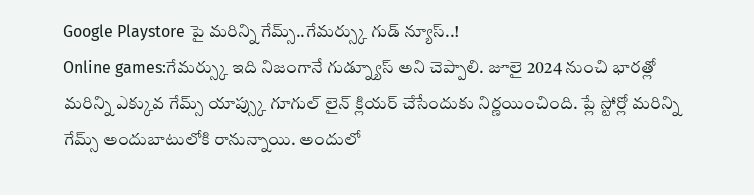Google Playstore పై మరిన్ని గేమ్స్..గేమర్స్కు గుడ్ న్యూస్..!
Online games:గేమర్స్కు ఇది నిజంగానే గుడ్న్యూస్ అని చెప్పాలి. జూలై 2024 నుంచి భారత్లో మరిన్ని ఎక్కువ గేమ్స్ యాప్స్కు గూగుల్ లైన్ క్లియర్ చేసేందుకు నిర్ణయించింది. ప్లే స్టోర్లో మరిన్ని గేమ్స్ అందుబాటులోకి రానున్నాయి. అందులో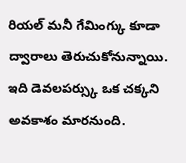రియల్ మనీ గేమింగ్కు కూడా ద్వారాలు తెరుచుకోనున్నాయి. ఇది డెవలపర్స్కు ఒక చక్కని అవకాశం మారనుంది.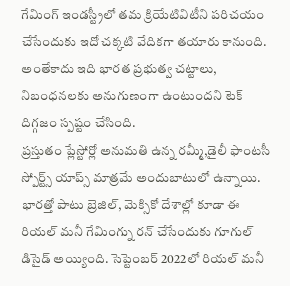గేమింగ్ ఇండస్ట్రీలో తమ క్రియేటివిటీని పరిచయం చేసేందుకు ఇదో చక్కటి వేదికగా తయారు కానుంది. అంతేకాదు ఇది భారత ప్రభుత్వ చట్టాలు, నిబంధనలకు అనుగుణంగా ఉంటుందని టెక్ దిగ్గజం స్పష్టం చేసింది.
ప్రస్తుతం ప్లేస్టోర్లో అనుమతి ఉన్న రమ్మీ,డైలీ ఫాంటసీ స్పోర్ట్స్ యాప్స్ మాత్రమే అందుబాటులో ఉన్నాయి. భారత్తో పాటు బ్రెజిల్, మెక్సికో దేశాల్లో కూడా ఈ రియల్ మనీ గేమింగ్ను రన్ చేసేందుకు గూగుల్ డిసైడ్ అయ్యింది. సెప్టెంబర్ 2022లో రియల్ మనీ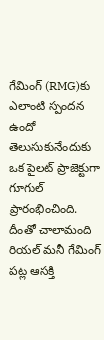గేమింగ్ (RMG)కు ఎలాంటి స్పందన ఉందో తెలుసుకునేందుకు ఒక పైలట్ ప్రాజెక్టుగా గూగుల్ ప్రారంభించింది. దీంతో చాలామంది రియల్ మనీ గేమింగ్ పట్ల ఆసక్తి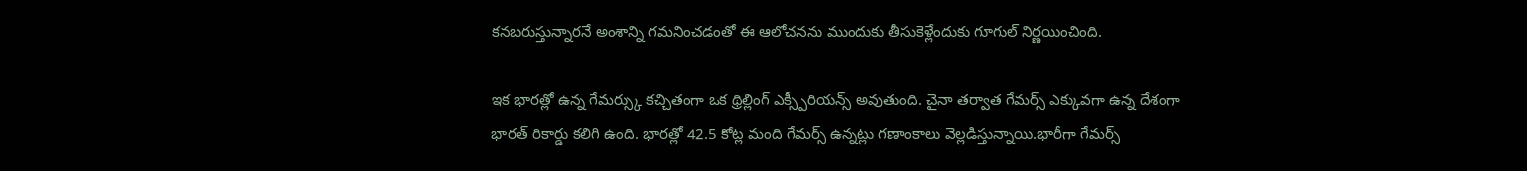కనబరుస్తున్నారనే అంశాన్ని గమనించడంతో ఈ ఆలోచనను ముందుకు తీసుకెళ్లేందుకు గూగుల్ నిర్ణయించింది.

ఇక భారత్లో ఉన్న గేమర్స్కు కచ్చితంగా ఒక థ్రిల్లింగ్ ఎక్స్పీరియన్స్ అవుతుంది. చైనా తర్వాత గేమర్స్ ఎక్కువగా ఉన్న దేశంగా భారత్ రికార్డు కలిగి ఉంది. భారత్లో 42.5 కోట్ల మంది గేమర్స్ ఉన్నట్లు గణాంకాలు వెల్లడిస్తున్నాయి.భారీగా గేమర్స్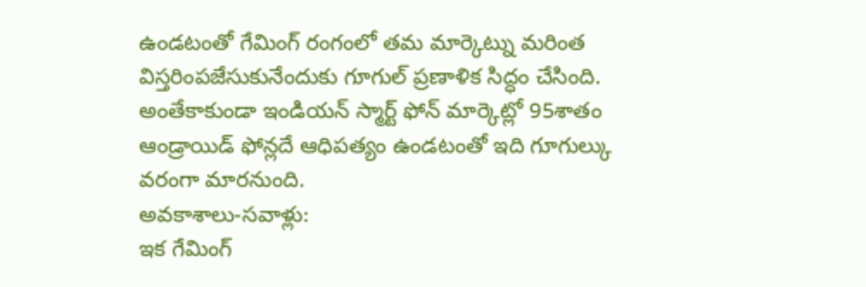ఉండటంతో గేమింగ్ రంగంలో తమ మార్కెట్ను మరింత విస్తరింపజేసుకునేందుకు గూగుల్ ప్రణాళిక సిద్ధం చేసింది. అంతేకాకుండా ఇండియన్ స్మార్ట్ ఫోన్ మార్కెట్లో 95శాతం ఆండ్రాయిడ్ ఫోన్లదే ఆధిపత్యం ఉండటంతో ఇది గూగుల్కు వరంగా మారనుంది.
అవకాశాలు-సవాళ్లు:
ఇక గేమింగ్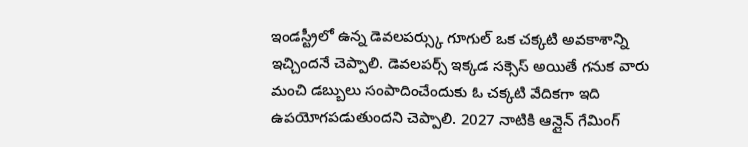ఇండస్ట్రీలో ఉన్న డెవలపర్స్కు గూగుల్ ఒక చక్కటి అవకాశాన్ని ఇచ్చిందనే చెప్పాలి. డెవలపర్స్ ఇక్కడ సక్సెస్ అయితే గనుక వారు మంచి డబ్బులు సంపాదించేందుకు ఓ చక్కటి వేదికగా ఇది ఉపయోగపడుతుందని చెప్పాలి. 2027 నాటికి ఆన్లైన్ గేమింగ్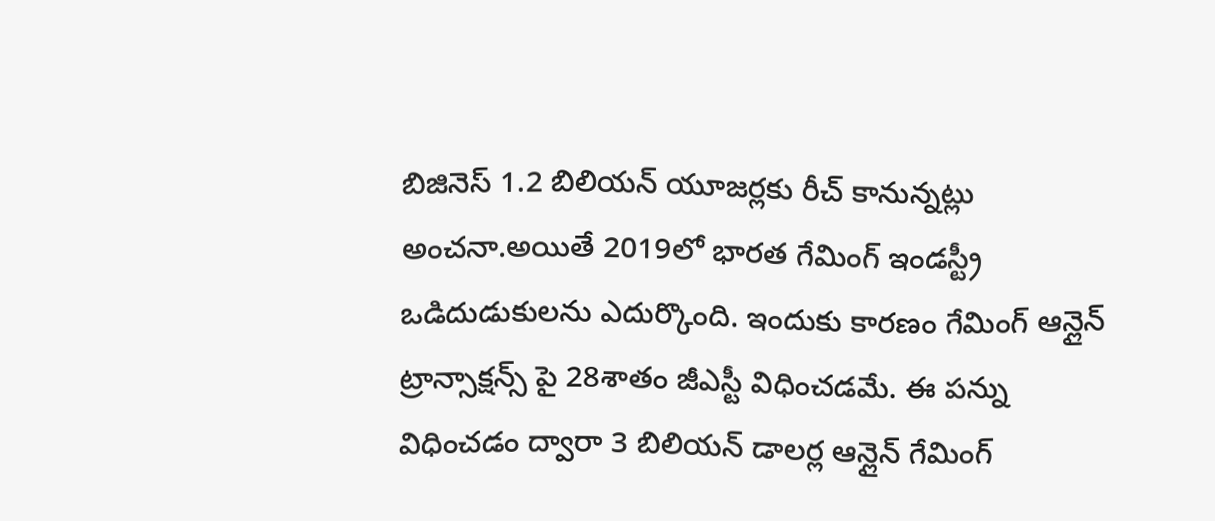బిజినెస్ 1.2 బిలియన్ యూజర్లకు రీచ్ కానున్నట్లు అంచనా.అయితే 2019లో భారత గేమింగ్ ఇండస్ట్రీ ఒడిదుడుకులను ఎదుర్కొంది. ఇందుకు కారణం గేమింగ్ ఆన్లైన్ ట్రాన్సాక్షన్స్ పై 28శాతం జీఎస్టీ విధించడమే. ఈ పన్ను విధించడం ద్వారా 3 బిలియన్ డాలర్ల ఆన్లైన్ గేమింగ్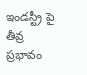ఇండస్ట్రీ పై తీవ్ర ప్రభావం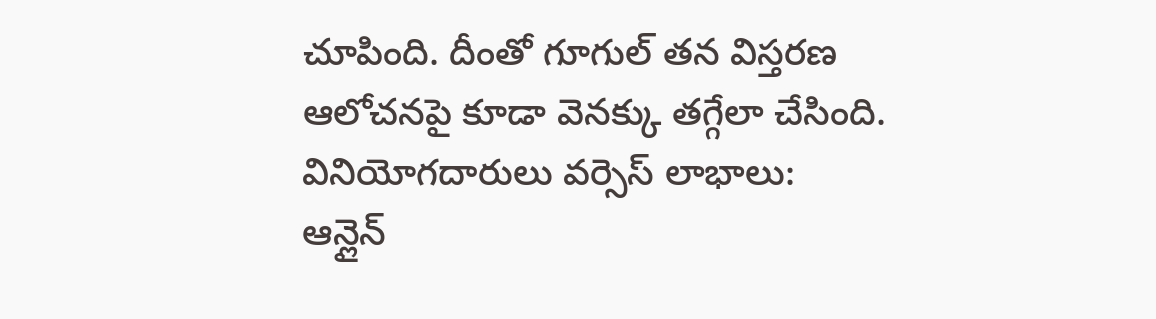చూపింది. దీంతో గూగుల్ తన విస్తరణ ఆలోచనపై కూడా వెనక్కు తగ్గేలా చేసింది.
వినియోగదారులు వర్సెస్ లాభాలు:
ఆన్లైన్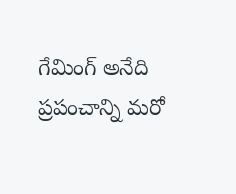గేమింగ్ అనేది ప్రపంచాన్ని మరో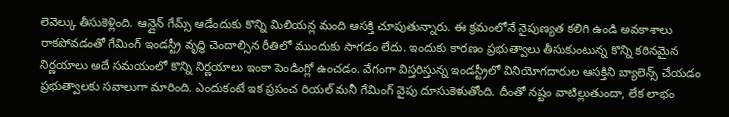లెవెల్కు తీసుకెళ్లింది. ఆన్లైన్ గేమ్స్ ఆడేందుకు కొన్ని మిలియన్ల మంది ఆసక్తి చూపుతున్నారు. ఈ క్రమంలోనే నైపుణ్యత కలిగి ఉండి అవకాశాలు రాకపోవడంతో గేమింగ్ ఇండస్ట్రీ వృద్ధి చెందాల్సిన రీతిలో ముందుకు సాగడం లేదు. ఇందుకు కారణం ప్రభుత్వాలు తీసుకుంటున్న కొన్ని కఠినమైన నిర్ణయాలు అదే సమయంలో కొన్ని నిర్ణయాలు ఇంకా పెండింగ్లో ఉంచడం. వేగంగా విస్తరిస్తున్న ఇండస్ట్రీలో వినియోగదారుల ఆసక్తిని బ్యాలెన్స్ చేయడం ప్రభుత్వాలకు సవాలుగా మారింది. ఎందుకంటే ఇక ప్రపంచ రియల్ మనీ గేమింగ్ వైపు దూసుకెళుతోంది. దీంతో నష్టం వాటిల్లుతుందా, లేక లాభం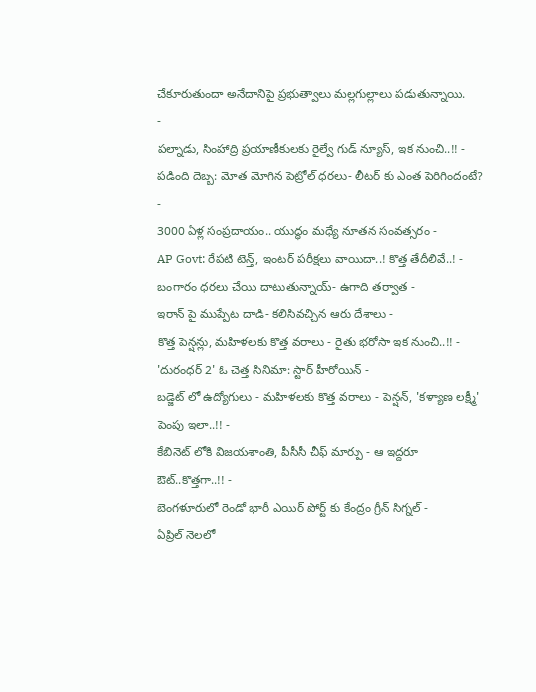చేకూరుతుందా అనేదానిపై ప్రభుత్వాలు మల్లగుల్లాలు పడుతున్నాయి.
-
పల్నాడు, సింహాద్రి ప్రయాణీకులకు రైల్వే గుడ్ న్యూస్, ఇక నుంచి..!! -
పడింది దెబ్బ: మోత మోగిన పెట్రోల్ ధరలు- లీటర్ కు ఎంత పెరిగిందంటే? -
3000 ఏళ్ల సంప్రదాయం.. యుద్ధం మధ్యే నూతన సంవత్సరం -
AP Govt: రేపటి టెన్త్, ఇంటర్ పరీక్షలు వాయిదా..! కొత్త తేదీలివే..! -
బంగారం ధరలు చేయి దాటుతున్నాయ్- ఉగాది తర్వాత -
ఇరాన్ పై ముప్పేట దాడి- కలిసివచ్చిన ఆరు దేశాలు -
కొత్త పెన్షన్లు, మహిళలకు కొత్త వరాలు - రైతు భరోసా ఇక నుంచి..!! -
'దురంధర్ 2' ఓ చెత్త సినిమా: స్టార్ హీరోయిన్ -
బడ్జెట్ లో ఉద్యోగులు - మహిళలకు కొత్త వరాలు - పెన్షన్, 'కళ్యాణ లక్ష్మీ' పెంపు ఇలా..!! -
కేబినెట్ లోకి విజయశాంతి, పీసీసీ చీఫ్ మార్పు - ఆ ఇద్దరూ ఔట్..కొత్తగా..!! -
బెంగళూరులో రెండో భారీ ఎయిర్ పోర్ట్ కు కేంద్రం గ్రీన్ సిగ్నల్ -
ఏప్రిల్ నెలలో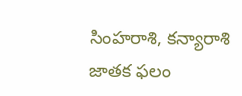సింహరాశి, కన్యారాశి జాతక ఫలం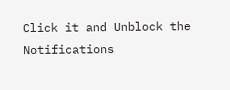Click it and Unblock the Notifications